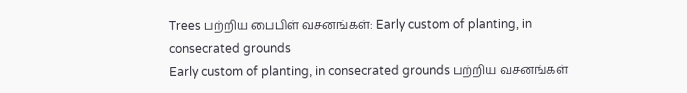Trees பற்றிய பைபிள் வசனங்கள்: Early custom of planting, in consecrated grounds
Early custom of planting, in consecrated grounds பற்றிய வசனங்கள்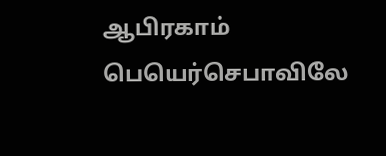ஆபிரகாம் பெயெர்செபாவிலே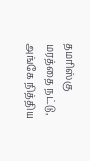தமரிஸ்கு மரத்தை நட்டு, அங்கே நித்திய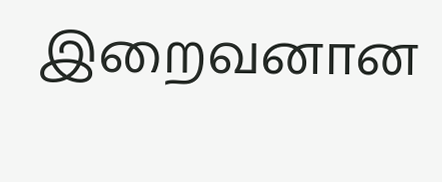இறைவனான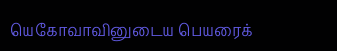யெகோவாவினுடைய பெயரைக்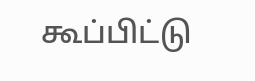கூப்பிட்டு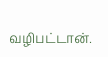வழிபட்டான்.